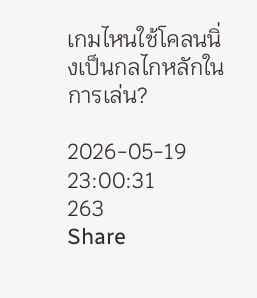เกมไหนใช้โคลนนิ่งเป็นกลไกหลักในการเล่น?

2026-05-19 23:00:31
263
Share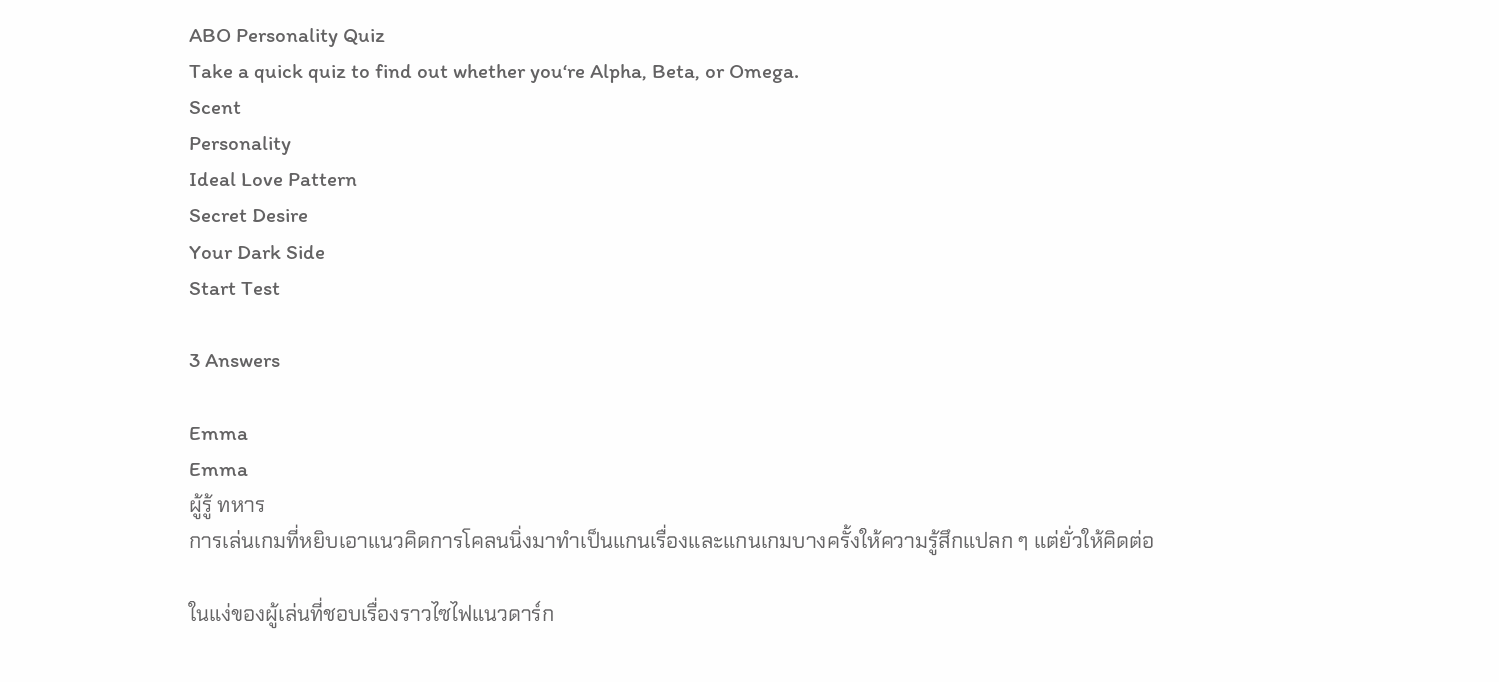ABO Personality Quiz
Take a quick quiz to find out whether you‘re Alpha, Beta, or Omega.
Scent
Personality
Ideal Love Pattern
Secret Desire
Your Dark Side
Start Test

3 Answers

Emma
Emma
ผู้รู้ ทหาร
การเล่นเกมที่หยิบเอาแนวคิดการโคลนนิ่งมาทำเป็นแกนเรื่องและแกนเกมบางครั้งให้ความรู้สึกแปลก ๆ แต่ยั่วให้คิดต่อ

ในแง่ของผู้เล่นที่ชอบเรื่องราวไซไฟแนวดาร์ก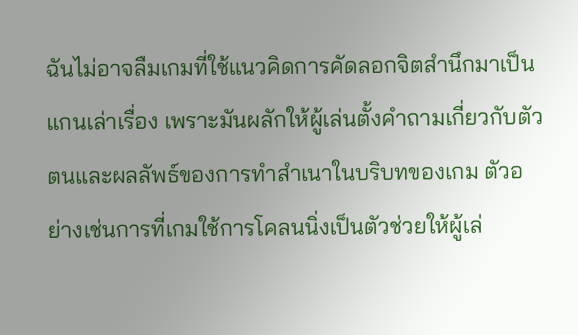ฉันไม่อาจลืมเกมที่ใช้แนวคิดการคัดลอกจิตสำนึกมาเป็นแกนเล่าเรื่อง เพราะมันผลักให้ผู้เล่นตั้งคำถามเกี่ยวกับตัวตนและผลลัพธ์ของการทำสำเนาในบริบทของเกม ตัวอย่างเช่นการที่เกมใช้การโคลนนิ่งเป็นตัวช่วยให้ผู้เล่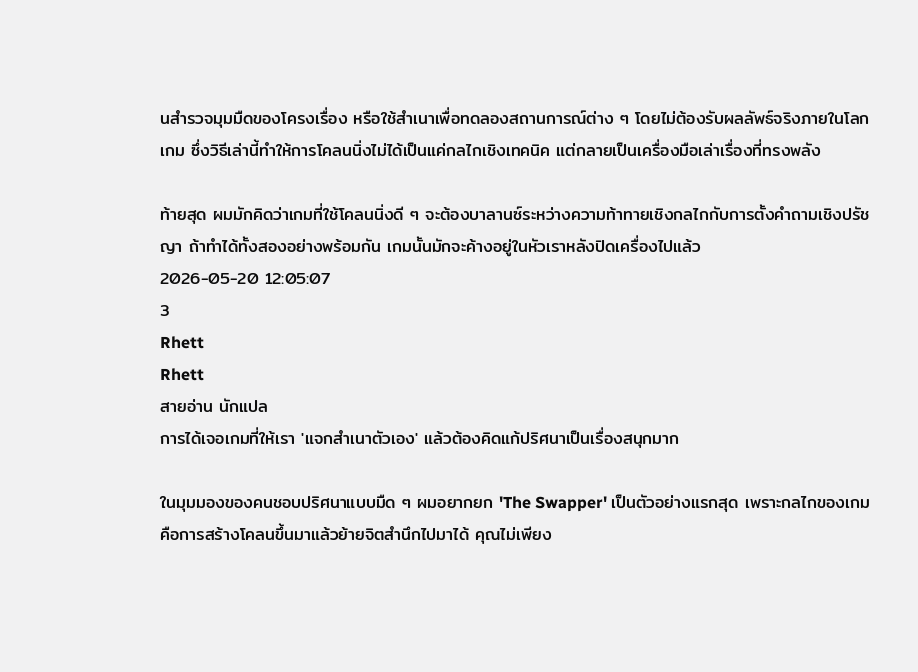นสำรวจมุมมืดของโครงเรื่อง หรือใช้สำเนาเพื่อทดลองสถานการณ์ต่าง ๆ โดยไม่ต้องรับผลลัพธ์จริงภายในโลกเกม ซึ่งวิธีเล่านี้ทำให้การโคลนนิ่งไม่ได้เป็นแค่กลไกเชิงเทคนิค แต่กลายเป็นเครื่องมือเล่าเรื่องที่ทรงพลัง

ท้ายสุด ผมมักคิดว่าเกมที่ใช้โคลนนิ่งดี ๆ จะต้องบาลานซ์ระหว่างความท้าทายเชิงกลไกกับการตั้งคำถามเชิงปรัชญา ถ้าทำได้ทั้งสองอย่างพร้อมกัน เกมนั้นมักจะค้างอยู่ในหัวเราหลังปิดเครื่องไปแล้ว
2026-05-20 12:05:07
3
Rhett
Rhett
สายอ่าน นักแปล
การได้เจอเกมที่ให้เรา 'แจกสำเนาตัวเอง' แล้วต้องคิดแก้ปริศนาเป็นเรื่องสนุกมาก

ในมุมมองของคนชอบปริศนาแบบมืด ๆ ผมอยากยก 'The Swapper' เป็นตัวอย่างแรกสุด เพราะกลไกของเกมคือการสร้างโคลนขึ้นมาแล้วย้ายจิตสำนึกไปมาได้ คุณไม่เพียง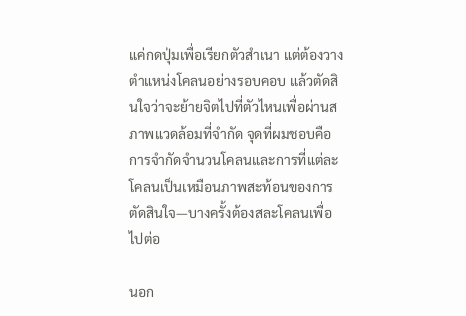แค่กดปุ่มเพื่อเรียกตัวสำเนา แต่ต้องวางตำแหน่งโคลนอย่างรอบคอบ แล้วตัดสินใจว่าจะย้ายจิตไปที่ตัวไหนเพื่อผ่านสภาพแวดล้อมที่จำกัด จุดที่ผมชอบคือการจำกัดจำนวนโคลนและการที่แต่ละโคลนเป็นเหมือนภาพสะท้อนของการตัดสินใจ—บางครั้งต้องสละโคลนเพื่อไปต่อ

นอก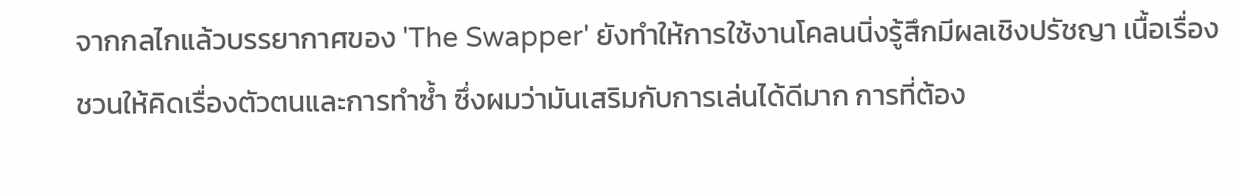จากกลไกแล้วบรรยากาศของ 'The Swapper' ยังทำให้การใช้งานโคลนนิ่งรู้สึกมีผลเชิงปรัชญา เนื้อเรื่องชวนให้คิดเรื่องตัวตนและการทำซ้ำ ซึ่งผมว่ามันเสริมกับการเล่นได้ดีมาก การที่ต้อง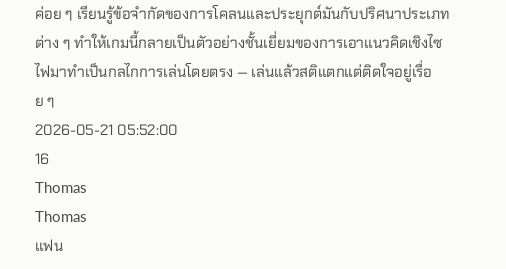ค่อย ๆ เรียนรู้ข้อจำกัดของการโคลนและประยุกต์มันกับปริศนาประเภทต่าง ๆ ทำให้เกมนี้กลายเป็นตัวอย่างชั้นเยี่ยมของการเอาแนวคิดเชิงไซไฟมาทำเป็นกลไกการเล่นโดยตรง — เล่นแล้วสติแตกแต่ติดใจอยู่เรื่อย ๆ
2026-05-21 05:52:00
16
Thomas
Thomas
แฟน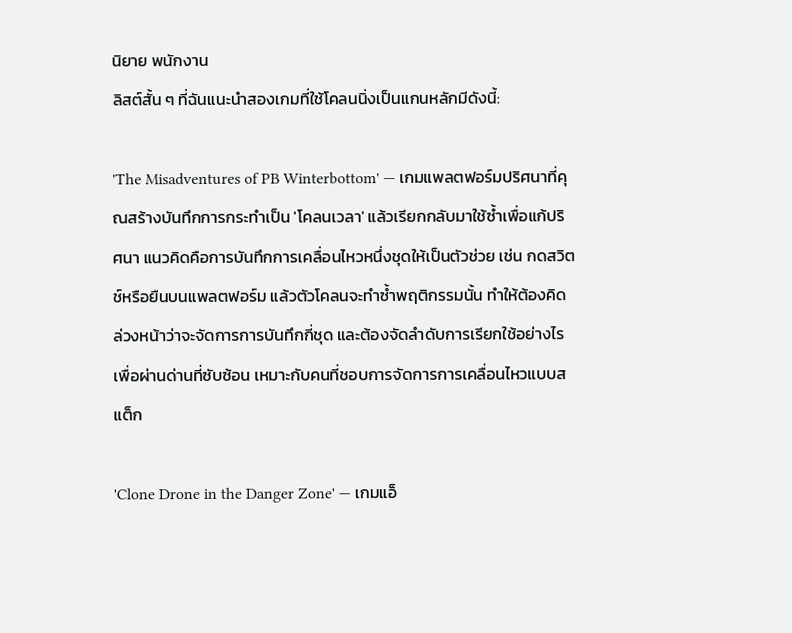นิยาย พนักงาน
ลิสต์สั้น ๆ ที่ฉันแนะนำสองเกมที่ใช้โคลนนิ่งเป็นแกนหลักมีดังนี้:

'The Misadventures of PB Winterbottom' — เกมแพลตฟอร์มปริศนาที่คุณสร้างบันทึกการกระทำเป็น 'โคลนเวลา' แล้วเรียกกลับมาใช้ซ้ำเพื่อแก้ปริศนา แนวคิดคือการบันทึกการเคลื่อนไหวหนึ่งชุดให้เป็นตัวช่วย เช่น กดสวิตช์หรือยืนบนแพลตฟอร์ม แล้วตัวโคลนจะทำซ้ำพฤติกรรมนั้น ทำให้ต้องคิดล่วงหน้าว่าจะจัดการการบันทึกกี่ชุด และต้องจัดลำดับการเรียกใช้อย่างไรเพื่อผ่านด่านที่ซับซ้อน เหมาะกับคนที่ชอบการจัดการการเคลื่อนไหวแบบสแต็ก

'Clone Drone in the Danger Zone' — เกมแอ็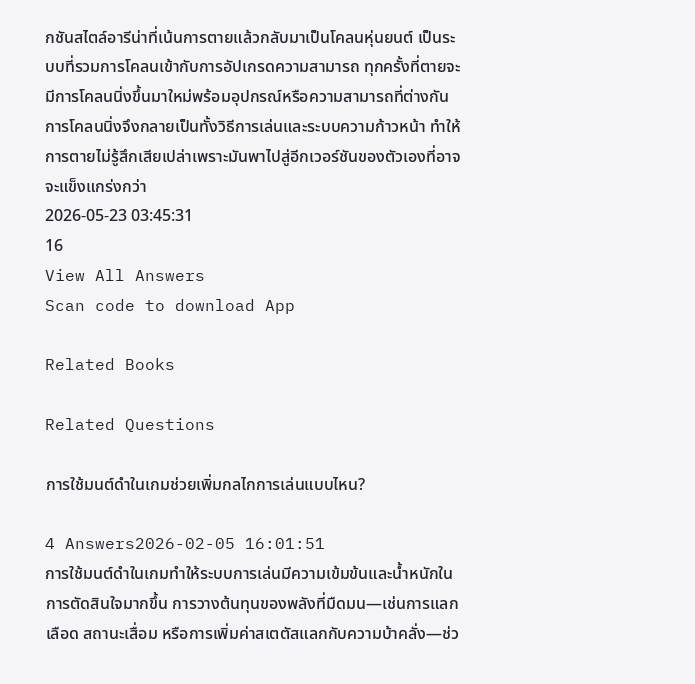กชันสไตล์อารีน่าที่เน้นการตายแล้วกลับมาเป็นโคลนหุ่นยนต์ เป็นระบบที่รวมการโคลนเข้ากับการอัปเกรดความสามารถ ทุกครั้งที่ตายจะมีการโคลนนิ่งขึ้นมาใหม่พร้อมอุปกรณ์หรือความสามารถที่ต่างกัน การโคลนนิ่งจึงกลายเป็นทั้งวิธีการเล่นและระบบความก้าวหน้า ทำให้การตายไม่รู้สึกเสียเปล่าเพราะมันพาไปสู่อีกเวอร์ชันของตัวเองที่อาจจะแข็งแกร่งกว่า
2026-05-23 03:45:31
16
View All Answers
Scan code to download App

Related Books

Related Questions

การใช้มนต์ดำในเกมช่วยเพิ่มกลไกการเล่นแบบไหน?

4 Answers2026-02-05 16:01:51
การใช้มนต์ดำในเกมทำให้ระบบการเล่นมีความเข้มข้นและน้ำหนักในการตัดสินใจมากขึ้น การวางต้นทุนของพลังที่มืดมน—เช่นการแลกเลือด สถานะเสื่อม หรือการเพิ่มค่าสเตตัสแลกกับความบ้าคลั่ง—ช่ว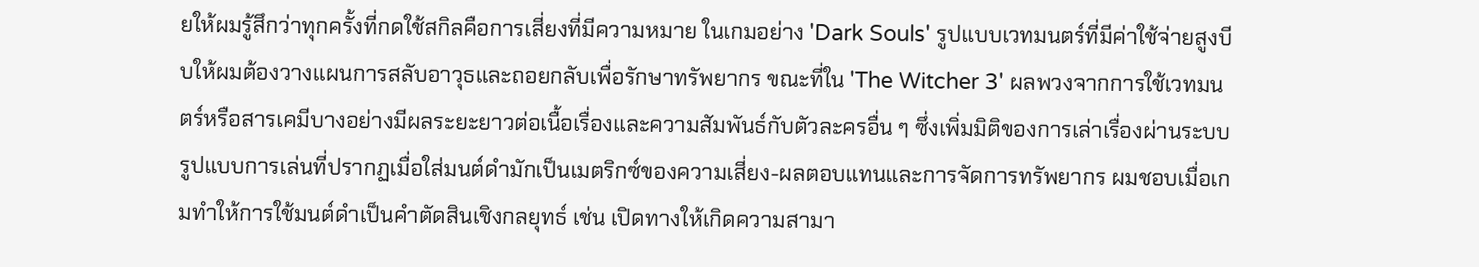ยให้ผมรู้สึกว่าทุกครั้งที่กดใช้สกิลคือการเสี่ยงที่มีความหมาย ในเกมอย่าง 'Dark Souls' รูปแบบเวทมนตร์ที่มีค่าใช้จ่ายสูงบีบให้ผมต้องวางแผนการสลับอาวุธและถอยกลับเพื่อรักษาทรัพยากร ขณะที่ใน 'The Witcher 3' ผลพวงจากการใช้เวทมนตร์หรือสารเคมีบางอย่างมีผลระยะยาวต่อเนื้อเรื่องและความสัมพันธ์กับตัวละครอื่น ๆ ซึ่งเพิ่มมิติของการเล่าเรื่องผ่านระบบ รูปแบบการเล่นที่ปรากฏเมื่อใส่มนต์ดำมักเป็นเมตริกซ์ของความเสี่ยง-ผลตอบแทนและการจัดการทรัพยากร ผมชอบเมื่อเกมทำให้การใช้มนต์ดำเป็นคำตัดสินเชิงกลยุทธ์ เช่น เปิดทางให้เกิดความสามา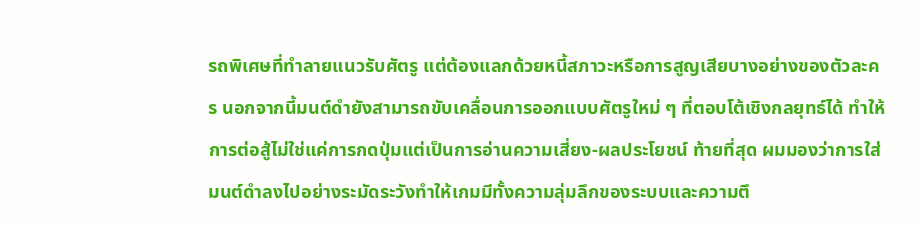รถพิเศษที่ทำลายแนวรับศัตรู แต่ต้องแลกด้วยหนี้สภาวะหรือการสูญเสียบางอย่างของตัวละคร นอกจากนี้มนต์ดำยังสามารถขับเคลื่อนการออกแบบศัตรูใหม่ ๆ ที่ตอบโต้เชิงกลยุทธ์ได้ ทำให้การต่อสู้ไม่ใช่แค่การกดปุ่มแต่เป็นการอ่านความเสี่ยง-ผลประโยชน์ ท้ายที่สุด ผมมองว่าการใส่มนต์ดำลงไปอย่างระมัดระวังทำให้เกมมีทั้งความลุ่มลึกของระบบและความตึ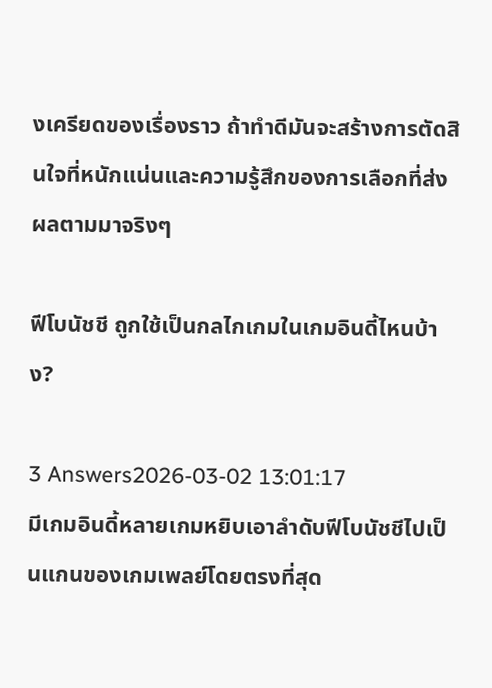งเครียดของเรื่องราว ถ้าทำดีมันจะสร้างการตัดสินใจที่หนักแน่นและความรู้สึกของการเลือกที่ส่งผลตามมาจริงๆ

ฟีโบนัชชี ถูกใช้เป็นกลไกเกมในเกมอินดี้ไหนบ้าง?

3 Answers2026-03-02 13:01:17
มีเกมอินดี้หลายเกมหยิบเอาลำดับฟีโบนัชชีไปเป็นแกนของเกมเพลย์โดยตรงที่สุด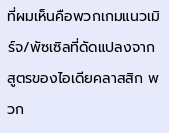ที่ผมเห็นคือพวกเกมแนวเมิร์จ/พัซเซิลที่ดัดแปลงจากสูตรของไอเดียคลาสสิก พวก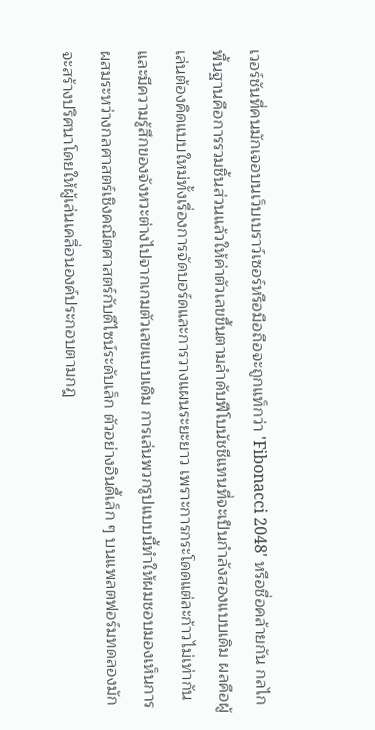เวอร์ชันที่คนมักเจอบนเว็บเบราว์เซอร์หรือมือถือจะถูกแท็กว่า 'Fibonacci 2048' หรือชื่อคล้ายกัน กลไกพื้นฐานคือการรวมชิ้นส่วนแล้วให้ค่าตัวเลขขึ้นตามลำดับฟีโบนัชชีแทนที่จะเป็นกำลังสองแบบเดิม ผลคือผู้เล่นต้องคิดแบบใหม่ทั้งเรื่องการจัดบอร์ดและการวางแผนระยะยาว เพราะการกระโดดแต่ละก้าวไม่เท่ากันและมีความรู้สึกของจังหวะต่างไปจากเกมตัวเลขแบบเดิม การเล่นพวกรูปแบบนี้ทำให้ผมชอบมองเห็นการผสมระหว่างกลศาสตร์เชิงคณิตศาสตร์กับดีไซน์ระดับเล็ก ตัวอย่างอินดี้เล็ก ๆ บนแพลตฟอร์มทดลองมักจะสร้างปริศนาโดยให้ผู้เล่นเคลื่อนองค์ประกอบตามกฎ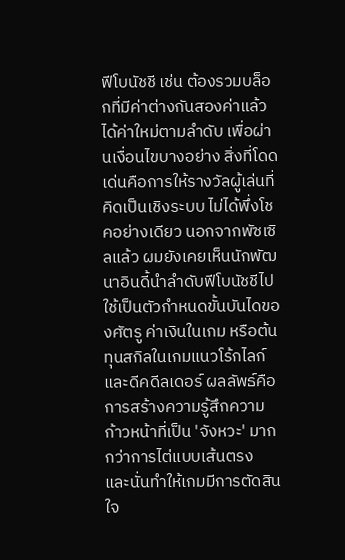ฟีโบนัชชี เช่น ต้องรวมบล็อกที่มีค่าต่างกันสองค่าแล้วได้ค่าใหม่ตามลำดับ เพื่อผ่านเงื่อนไขบางอย่าง สิ่งที่โดดเด่นคือการให้รางวัลผู้เล่นที่คิดเป็นเชิงระบบ ไม่ได้พึ่งโชคอย่างเดียว นอกจากพัซเซิลแล้ว ผมยังเคยเห็นนักพัฒนาอินดี้นำลำดับฟีโบนัชชีไปใช้เป็นตัวกำหนดขั้นบันไดของศัตรู ค่าเงินในเกม หรือต้นทุนสกิลในเกมแนวโร้กไลก์และดีคดีลเดอร์ ผลลัพธ์คือการสร้างความรู้สึกความก้าวหน้าที่เป็น 'จังหวะ' มากกว่าการไต่แบบเส้นตรง และนั่นทำให้เกมมีการตัดสินใจ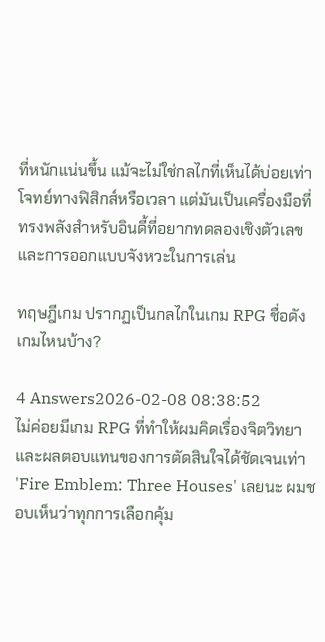ที่หนักแน่นขึ้น แม้จะไม่ใช่กลไกที่เห็นได้บ่อยเท่าโจทย์ทางฟิสิกส์หรือเวลา แต่มันเป็นเครื่องมือที่ทรงพลังสำหรับอินดี้ที่อยากทดลองเชิงตัวเลขและการออกแบบจังหวะในการเล่น

ทฤษฎีเกม ปรากฏเป็นกลไกในเกม RPG ชื่อดังเกมไหนบ้าง?

4 Answers2026-02-08 08:38:52
ไม่ค่อยมีเกม RPG ที่ทำให้ผมคิดเรื่องจิตวิทยาและผลตอบแทนของการตัดสินใจได้ชัดเจนเท่า 'Fire Emblem: Three Houses' เลยนะ ผมชอบเห็นว่าทุกการเลือกคุ้ม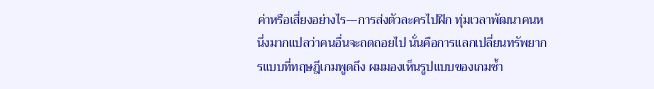ค่าหรือเสี่ยงอย่างไร—การส่งตัวละครไปฝึก ทุ่มเวลาพัฒนาคนหนึ่งมากแปลว่าคนอื่นจะถดถอยไป นั่นคือการแลกเปลี่ยนทรัพยากรแบบที่ทฤษฎีเกมพูดถึง ผมมองเห็นรูปแบบของเกมซ้ำ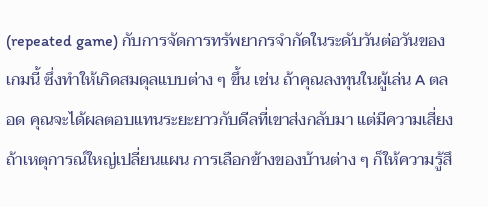(repeated game) กับการจัดการทรัพยากรจำกัดในระดับวันต่อวันของเกมนี้ ซึ่งทำให้เกิดสมดุลแบบต่าง ๆ ขึ้น เช่น ถ้าคุณลงทุนในผู้เล่น A ตลอด คุณจะได้ผลตอบแทนระยะยาวกับดีลที่เขาส่งกลับมา แต่มีความเสี่ยงถ้าเหตุการณ์ใหญ่เปลี่ยนแผน การเลือกข้างของบ้านต่าง ๆ ก็ให้ความรู้สึ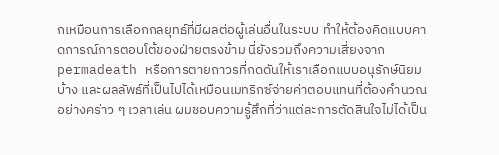กเหมือนการเลือกกลยุทธ์ที่มีผลต่อผู้เล่นอื่นในระบบ ทำให้ต้องคิดแบบคาดการณ์การตอบโต้ของฝ่ายตรงข้าม นี่ยังรวมถึงความเสี่ยงจาก permadeath หรือการตายถาวรที่กดดันให้เราเลือกแบบอนุรักษ์นิยมบ้าง และผลลัพธ์ที่เป็นไปได้เหมือนเมทริกซ์จ่ายค่าตอบแทนที่ต้องคำนวณอย่างคร่าว ๆ เวลาเล่น ผมชอบความรู้สึกที่ว่าแต่ละการตัดสินใจไม่ได้เป็น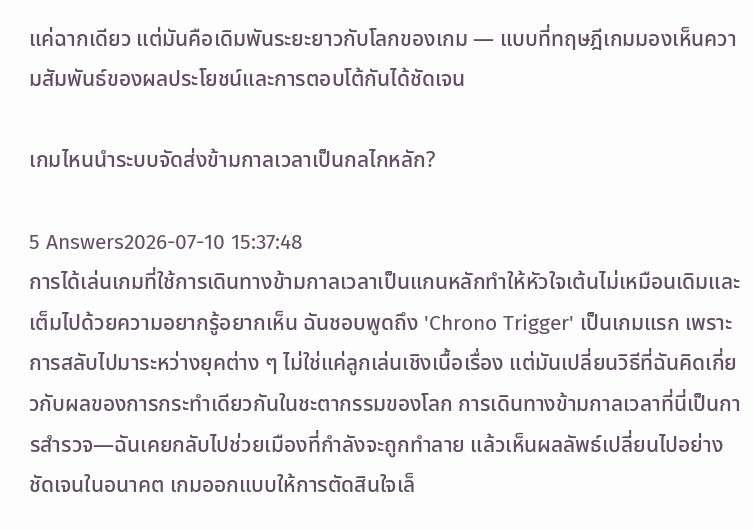แค่ฉากเดียว แต่มันคือเดิมพันระยะยาวกับโลกของเกม — แบบที่ทฤษฎีเกมมองเห็นความสัมพันธ์ของผลประโยชน์และการตอบโต้กันได้ชัดเจน

เกมไหนนำระบบจัดส่งข้ามกาลเวลาเป็นกลไกหลัก?

5 Answers2026-07-10 15:37:48
การได้เล่นเกมที่ใช้การเดินทางข้ามกาลเวลาเป็นแกนหลักทำให้หัวใจเต้นไม่เหมือนเดิมและเต็มไปด้วยความอยากรู้อยากเห็น ฉันชอบพูดถึง 'Chrono Trigger' เป็นเกมแรก เพราะการสลับไปมาระหว่างยุคต่าง ๆ ไม่ใช่แค่ลูกเล่นเชิงเนื้อเรื่อง แต่มันเปลี่ยนวิธีที่ฉันคิดเกี่ยวกับผลของการกระทำเดียวกันในชะตากรรมของโลก การเดินทางข้ามกาลเวลาที่นี่เป็นการสำรวจ—ฉันเคยกลับไปช่วยเมืองที่กำลังจะถูกทำลาย แล้วเห็นผลลัพธ์เปลี่ยนไปอย่างชัดเจนในอนาคต เกมออกแบบให้การตัดสินใจเล็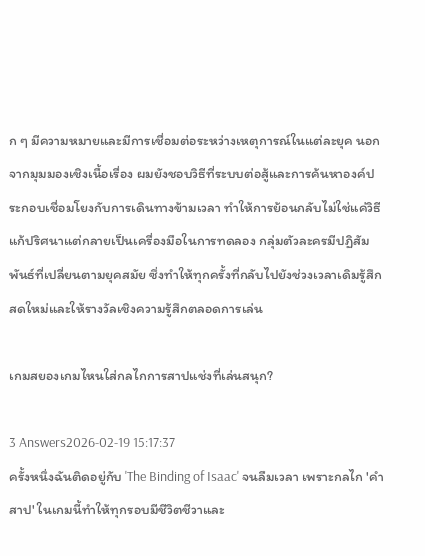ก ๆ มีความหมายและมีการเชื่อมต่อระหว่างเหตุการณ์ในแต่ละยุค นอกจากมุมมองเชิงเนื้อเรื่อง ผมยังชอบวิธีที่ระบบต่อสู้และการค้นหาองค์ประกอบเชื่อมโยงกับการเดินทางข้ามเวลา ทำให้การย้อนกลับไม่ใช่แค่วิธีแก้ปริศนาแต่กลายเป็นเครื่องมือในการทดลอง กลุ่มตัวละครมีปฏิสัมพันธ์ที่เปลี่ยนตามยุคสมัย ซึ่งทำให้ทุกครั้งที่กลับไปยังช่วงเวลาเดิมรู้สึกสดใหม่และให้รางวัลเชิงความรู้สึกตลอดการเล่น

เกมสยองเกมไหนใส่กลไกการสาปแช่งที่เล่นสนุก?

3 Answers2026-02-19 15:17:37
ครั้งหนึ่งฉันติดอยู่กับ 'The Binding of Isaac' จนลืมเวลา เพราะกลไก 'คำสาป' ในเกมนี้ทำให้ทุกรอบมีชีวิตชีวาและ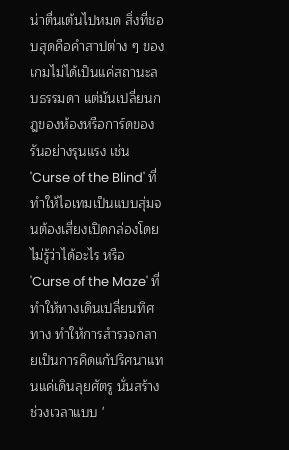น่าตื่นเต้นไปหมด สิ่งที่ชอบสุดคือคำสาปต่าง ๆ ของเกมไม่ได้เป็นแค่สถานะลบธรรมดา แต่มันเปลี่ยนกฎของห้องหรือการ์ดของรันอย่างรุนแรง เช่น 'Curse of the Blind' ที่ทำให้ไอเทมเป็นแบบสุ่มจนต้องเสี่ยงเปิดกล่องโดยไม่รู้ว่าได้อะไร หรือ 'Curse of the Maze' ที่ทำให้ทางเดินเปลี่ยนทิศทาง ทำให้การสำรวจกลายเป็นการคิดแก้ปริศนาแทนแค่เดินลุยศัตรู นั่นสร้างช่วงเวลาแบบ '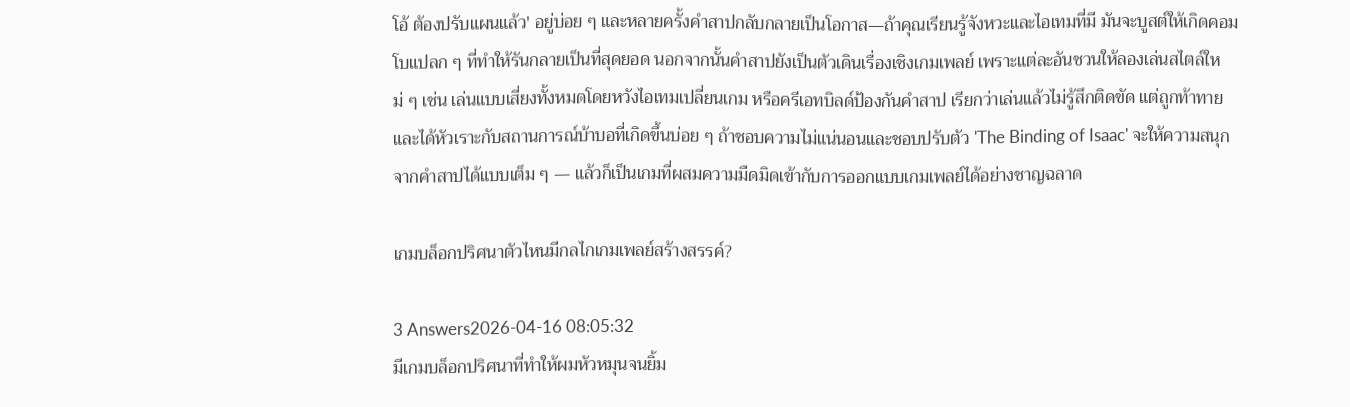โอ้ ต้องปรับแผนแล้ว' อยู่บ่อย ๆ และหลายครั้งคำสาปกลับกลายเป็นโอกาส—ถ้าคุณเรียนรู้จังหวะและไอเทมที่มี มันจะบูสต์ให้เกิดคอมโบแปลก ๆ ที่ทำให้รันกลายเป็นที่สุดยอด นอกจากนั้นคำสาปยังเป็นตัวเดินเรื่องเชิงเกมเพลย์ เพราะแต่ละอันชวนให้ลองเล่นสไตล์ใหม่ ๆ เช่น เล่นแบบเสี่ยงทั้งหมดโดยหวังไอเทมเปลี่ยนเกม หรือครีเอทบิลด์ป้องกันคำสาป เรียกว่าเล่นแล้วไม่รู้สึกติดขัด แต่ถูกท้าทายและได้หัวเราะกับสถานการณ์บ้าบอที่เกิดขึ้นบ่อย ๆ ถ้าชอบความไม่แน่นอนและชอบปรับตัว 'The Binding of Isaac' จะให้ความสนุกจากคำสาปได้แบบเต็ม ๆ — แล้วก็เป็นเกมที่ผสมความมืดมิดเข้ากับการออกแบบเกมเพลย์ได้อย่างชาญฉลาด

เกมบล็อกปริศนาตัวไหนมีกลไกเกมเพลย์สร้างสรรค์?

3 Answers2026-04-16 08:05:32
มีเกมบล็อกปริศนาที่ทำให้ผมหัวหมุนจนยิ้ม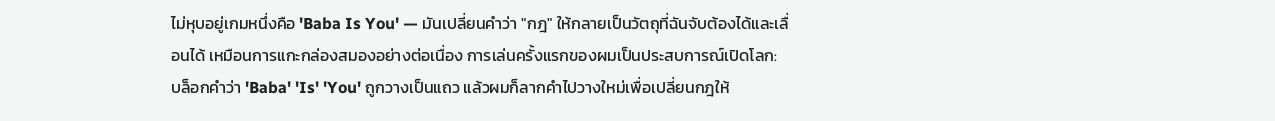ไม่หุบอยู่เกมหนึ่งคือ 'Baba Is You' — มันเปลี่ยนคำว่า "กฎ" ให้กลายเป็นวัตถุที่ฉันจับต้องได้และเลื่อนได้ เหมือนการแกะกล่องสมองอย่างต่อเนื่อง การเล่นครั้งแรกของผมเป็นประสบการณ์เปิดโลก: บล็อกคำว่า 'Baba' 'Is' 'You' ถูกวางเป็นแถว แล้วผมก็ลากคำไปวางใหม่เพื่อเปลี่ยนกฎให้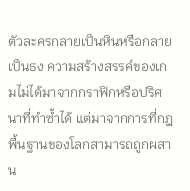ตัวละครกลายเป็นหินหรือกลายเป็นธง ความสร้างสรรค์ของเกมไม่ได้มาจากกราฟิกหรือปริศนาที่ทำซ้ำได้ แต่มาจากการที่กฎพื้นฐานของโลกสามารถถูกผสาน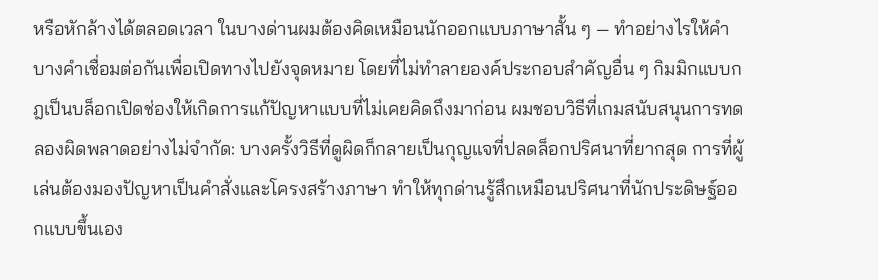หรือหักล้างได้ตลอดเวลา ในบางด่านผมต้องคิดเหมือนนักออกแบบภาษาสั้น ๆ — ทำอย่างไรให้คำบางคำเชื่อมต่อกันเพื่อเปิดทางไปยังจุดหมาย โดยที่ไม่ทำลายองค์ประกอบสำคัญอื่น ๆ กิมมิกแบบกฎเป็นบล็อกเปิดช่องให้เกิดการแก้ปัญหาแบบที่ไม่เคยคิดถึงมาก่อน ผมชอบวิธีที่เกมสนับสนุนการทดลองผิดพลาดอย่างไม่จำกัด: บางครั้งวิธีที่ดูผิดก็กลายเป็นกุญแจที่ปลดล็อกปริศนาที่ยากสุด การที่ผู้เล่นต้องมองปัญหาเป็นคำสั่งและโครงสร้างภาษา ทำให้ทุกด่านรู้สึกเหมือนปริศนาที่นักประดิษฐ์ออกแบบขึ้นเอง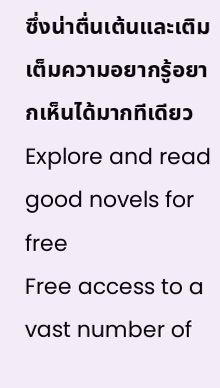ซึ่งน่าตื่นเต้นและเติมเต็มความอยากรู้อยากเห็นได้มากทีเดียว
Explore and read good novels for free
Free access to a vast number of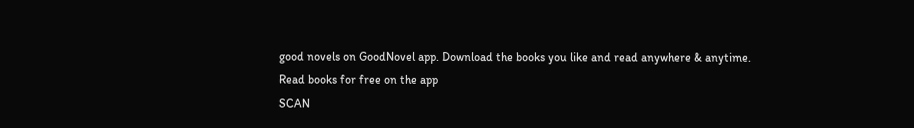good novels on GoodNovel app. Download the books you like and read anywhere & anytime.
Read books for free on the app
SCAN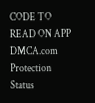CODE TO READ ON APP
DMCA.com Protection Status